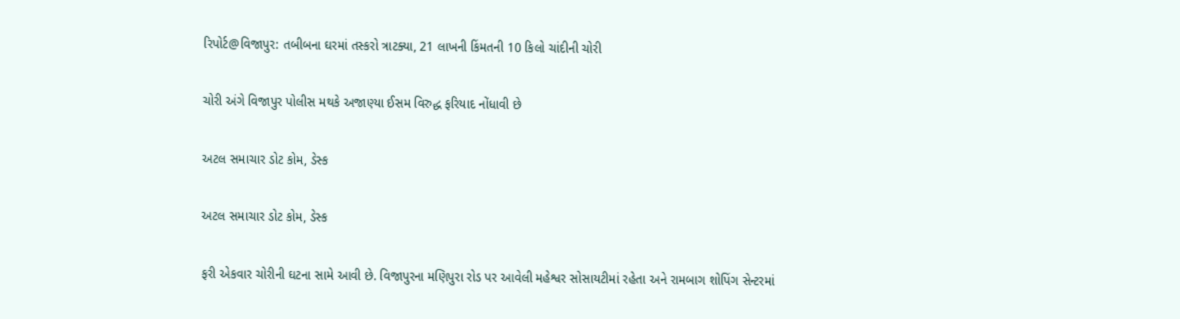રિપોર્ટ@વિજાપુર: તબીબના ઘરમાં તસ્કરો ત્રાટક્યા, 21 લાખની કિંમતની 10 કિલો ચાંદીની ચોરી

ચોરી અંગે વિજાપુર પોલીસ મથકે અજાણ્યા ઈસમ વિરુદ્ધ ફરિયાદ નોંધાવી છે

અટલ સમાચાર ડોટ કોમ, ડેસ્ક

અટલ સમાચાર ડોટ કોમ, ડેસ્ક

ફરી એકવાર ચોરીની ઘટના સામે આવી છે. વિજાપુરના મણિપુરા રોડ પર આવેલી મહેશ્વર સોસાયટીમાં રહેતા અને રામબાગ શોપિંગ સેન્ટરમાં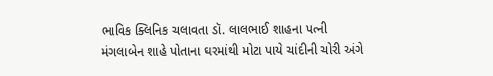ભાવિક ક્લિનિક ચલાવતા ડૉ. લાલભાઈ શાહના પત્ની મંગલાબેન શાહે પોતાના ઘરમાંથી મોટા પાયે ચાંદીની ચોરી અંગે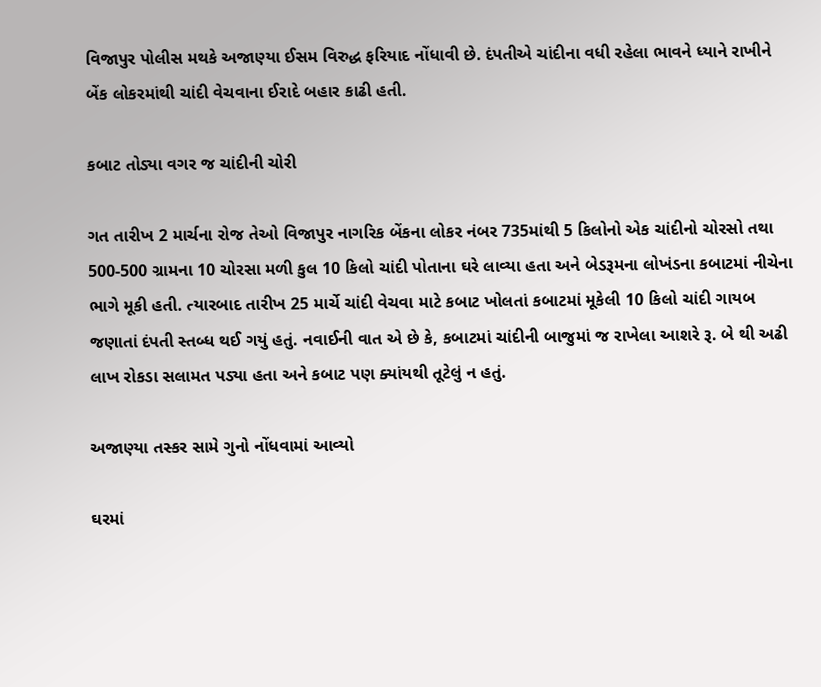વિજાપુર પોલીસ મથકે અજાણ્યા ઈસમ વિરુદ્ધ ફરિયાદ નોંધાવી છે. દંપતીએ ચાંદીના વધી રહેલા ભાવને ધ્યાને રાખીને બેંક લોકરમાંથી ચાંદી વેચવાના ઈરાદે બહાર કાઢી હતી.

કબાટ તોડ્યા વગર જ ચાંદીની ચોરી

ગત તારીખ 2 માર્ચના રોજ તેઓ વિજાપુર નાગરિક બેંકના લોકર નંબર 735માંથી 5 કિલોનો એક ચાંદીનો ચોરસો તથા 500-500 ગ્રામના 10 ચોરસા મળી કુલ 10 કિલો ચાંદી પોતાના ઘરે લાવ્યા હતા અને બેડરૂમના લોખંડના કબાટમાં નીચેના ભાગે મૂકી હતી. ત્યારબાદ તારીખ 25 માર્ચે ચાંદી વેચવા માટે કબાટ ખોલતાં કબાટમાં મૂકેલી 10 કિલો ચાંદી ગાયબ જણાતાં દંપતી સ્તબ્ધ થઈ ગયું હતું. નવાઈની વાત એ છે કે, કબાટમાં ચાંદીની બાજુમાં જ રાખેલા આશરે રૂ. બે થી અઢી લાખ રોકડા સલામત પડ્યા હતા અને કબાટ પણ ક્યાંયથી તૂટેલું ન હતું.

અજાણ્યા તસ્કર સામે ગુનો નોંધવામાં આવ્યો

ઘરમાં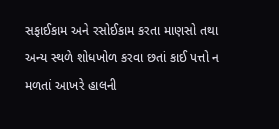સફાઈકામ અને રસોઈકામ કરતા માણસો તથા અન્ય સ્થળે શોધખોળ કરવા છતાં કાઈ પત્તો ન મળતાં આખરે હાલની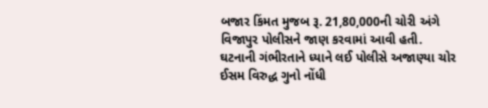બજાર કિંમત મુજબ રૂ. 21,80,000ની ચોરી અંગે વિજાપુર પોલીસને જાણ કરવામાં આવી હતી. ઘટનાની ગંભીરતાને ધ્યાને લઈ પોલીસે અજાણ્યા ચોર ઈસમ વિરુદ્ધ ગુનો નોંધી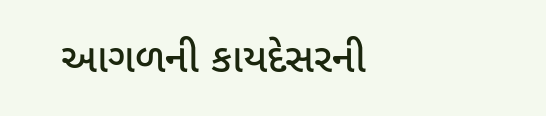આગળની કાયદેસરની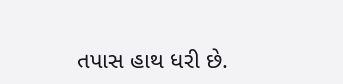તપાસ હાથ ધરી છે.